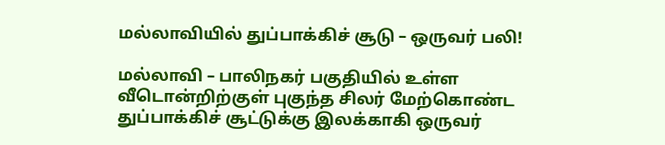மல்லாவியில் துப்பாக்கிச் சூடு – ஒருவர் பலி!

மல்லாவி – பாலிநகர் பகுதியில் உள்ள வீடொன்றிற்குள் புகுந்த சிலர் மேற்கொண்ட துப்பாக்கிச் சூட்டுக்கு இலக்காகி ஒருவர்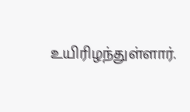உயிரிழந்துள்ளார்.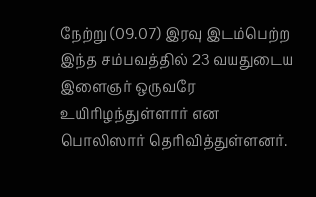நேற்று (09.07) இரவு இடம்பெற்ற இந்த சம்பவத்தில் 23 வயதுடைய இளைஞர் ஒருவரே உயிரிழந்துள்ளார் என பொலிஸார் தெரிவித்துள்ளனர்.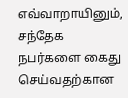எவ்வாறாயினும், சந்தேக நபர்களை கைது செய்வதற்கான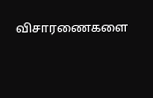விசாரணைகளை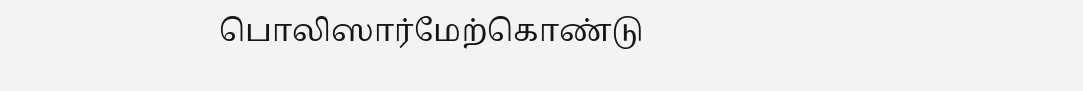பொலிஸார்மேற்கொண்டு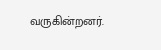வருகின்றனர்.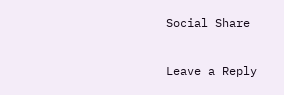Social Share

Leave a Reply